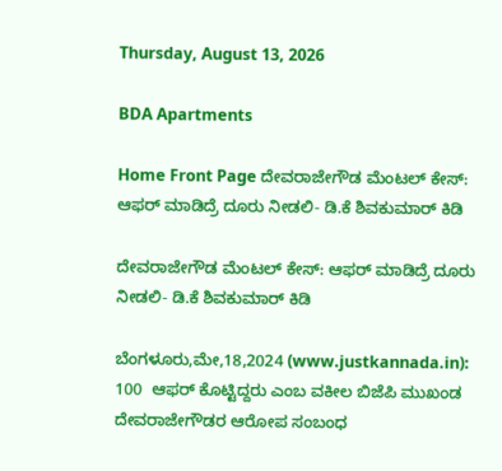Thursday, August 13, 2026

BDA Apartments

Home Front Page ದೇವರಾಜೇಗೌಡ ಮೆಂಟಲ್ ಕೇಸ್: ಆಫರ್ ಮಾಡಿದ್ರೆ ದೂರು ನೀಡಲಿ- ಡಿ.ಕೆ ಶಿವಕುಮಾರ್ ಕಿಡಿ

ದೇವರಾಜೇಗೌಡ ಮೆಂಟಲ್ ಕೇಸ್: ಆಫರ್ ಮಾಡಿದ್ರೆ ದೂರು ನೀಡಲಿ- ಡಿ.ಕೆ ಶಿವಕುಮಾರ್ ಕಿಡಿ

ಬೆಂಗಳೂರು,ಮೇ,18,2024 (www.justkannada.in): 100  ಆಫರ್ ಕೊಟ್ಟಿದ್ದರು ಎಂಬ ವಕೀಲ ಬಿಜೆಪಿ ಮುಖಂಡ ದೇವರಾಜೇಗೌಡರ ಆರೋಪ ಸಂಬಂಧ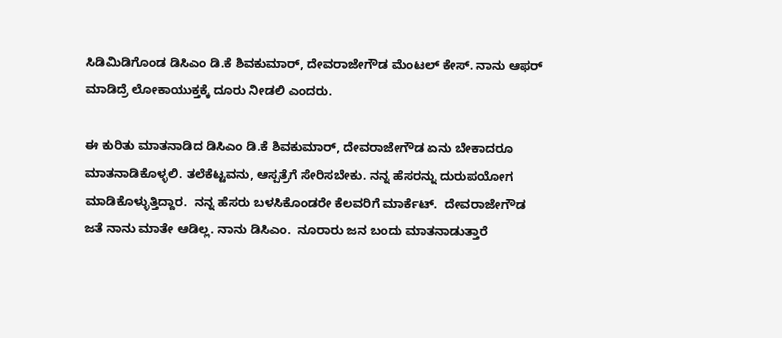ಸಿಡಿಮಿಡಿಗೊಂಡ ಡಿಸಿಎಂ ಡಿ.ಕೆ ಶಿವಕುಮಾರ್, ದೇವರಾಜೇಗೌಡ ಮೆಂಟಲ್ ಕೇಸ್. ನಾನು ಆಫರ್ ಮಾಡಿದ್ರೆ ಲೋಕಾಯುಕ್ತಕ್ಕೆ ದೂರು ನೀಡಲಿ ಎಂದರು.

ಈ ಕುರಿತು ಮಾತನಾಡಿದ ಡಿಸಿಎಂ ಡಿ.ಕೆ ಶಿವಕುಮಾರ್, ದೇವರಾಜೇಗೌಡ ಏನು ಬೇಕಾದರೂ ಮಾತನಾಡಿಕೊಳ್ಳಲಿ. ತಲೆಕೆಟ್ಟವನು, ಆಸ್ಪತ್ರೆಗೆ ಸೇರಿಸಬೇಕು. ನನ್ನ ಹೆಸರನ್ನು ದುರುಪಯೋಗ ಮಾಡಿಕೊಳ್ಳುತ್ತಿದ್ದಾರ.  ನನ್ನ ಹೆಸರು ಬಳಸಿಕೊಂಡರೇ ಕೆಲವರಿಗೆ ಮಾರ್ಕೆಟ್.  ದೇವರಾಜೇಗೌಡ ಜತೆ ನಾನು ಮಾತೇ ಆಡಿಲ್ಲ. ನಾನು ಡಿಸಿಎಂ.  ನೂರಾರು ಜನ ಬಂದು ಮಾತನಾಡುತ್ತಾರೆ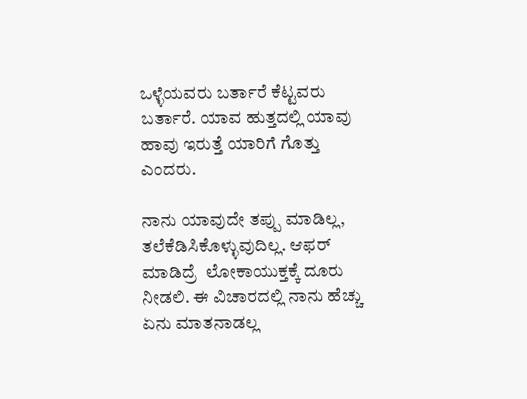ಒಳ್ಳೆಯವರು ಬರ್ತಾರೆ ಕೆಟ್ಟವರು ಬರ್ತಾರೆ. ಯಾವ ಹುತ್ತದಲ್ಲಿ ಯಾವು ಹಾವು ಇರುತ್ತೆ ಯಾರಿಗೆ ಗೊತ್ತು ಎಂದರು.

ನಾನು ಯಾವುದೇ ತಪ್ಪು ಮಾಡಿಲ್ಲ, ತಲೆಕೆಡಿಸಿಕೊಳ್ಳುವುದಿಲ್ಲ. ಆಫರ್ ಮಾಡಿದ್ರೆ  ಲೋಕಾಯುಕ್ತಕ್ಕೆ ದೂರು ನೀಡಲಿ. ಈ ವಿಚಾರದಲ್ಲಿ ನಾನು ಹೆಚ್ಚು ಏನು ಮಾತನಾಡಲ್ಲ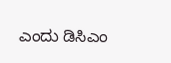ಎಂದು ಡಿಸಿಎಂ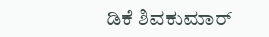ಡಿಕೆ ಶಿವಕುಮಾರ್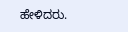ಹೇಳಿದರು.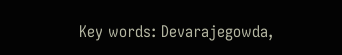Key words: Devarajegowda,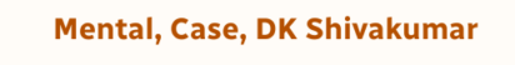Mental, Case, DK Shivakumar